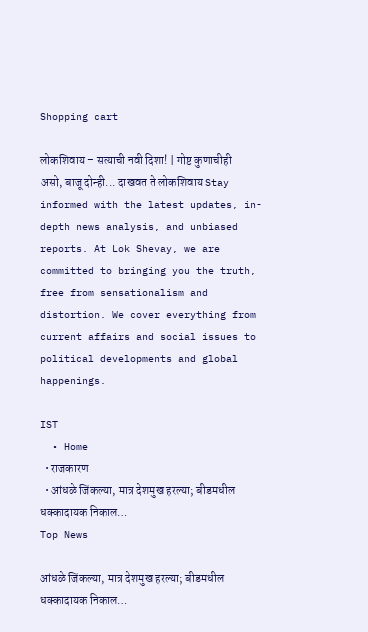Shopping cart

लोकशिवाय – सत्याची नवी दिशा! | गोष्ट कुणाचीही असो, बाजू दोन्ही... दाखवत ते लोकशिवाय Stay informed with the latest updates, in-depth news analysis, and unbiased reports. At Lok Shevay, we are committed to bringing you the truth, free from sensationalism and distortion. We cover everything from current affairs and social issues to political developments and global happenings.

IST
  • Home
  • राजकारण
  • आंधळे जिंकल्या, मात्र देशमुख हरल्या; बीडमधील धक्कादायक निकाल…
Top News

आंधळे जिंकल्या, मात्र देशमुख हरल्या; बीडमधील धक्कादायक निकाल…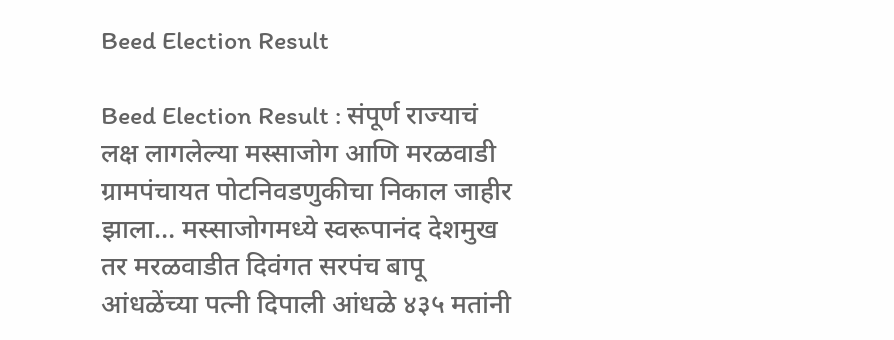Beed Election Result

Beed Election Result : संपूर्ण राज्याचं लक्ष लागलेल्या मस्साजोग आणि मरळवाडी ग्रामपंचायत पोटनिवडणुकीचा निकाल जाहीर झाला… मस्साजोगमध्ये स्वरूपानंद देशमुख तर मरळवाडीत दिवंगत सरपंच बापू आंधळेंच्या पत्नी दिपाली आंधळे ४३५ मतांनी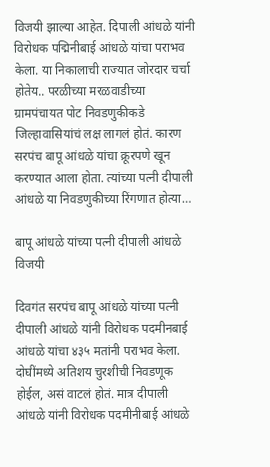विजयी झाल्या आहेत. दिपाली आंधळे यांनी विरोधक पद्मिनीबाई आंधळे यांचा पराभव केला. या निकालाची राज्यात जोरदार चर्चा होतेय.. परळीच्या मरळवाडीच्या ग्रामपंचायत पोट निवडणुकीकडे जिल्हावासियांचं लक्ष लागलं होतं. कारण सरपंच बापू आंधळे यांचा क्रूरपणे खून करण्यात आला होता. त्यांच्या पत्नी दीपाली आंधळे या निवडणुकीच्या रिंगणात होत्या…

बापू आंधळे यांच्या पत्नी दीपाली आंधळे विजयी

दिवगंत सरपंच बापू आंधळे यांच्या पत्नी दीपाली आंधळे यांनी विरोधक पदमीनबाई आंधळे यांचा ४३५ मतांनी पराभव केला. दोघींमध्ये अतिशय चुरशीची निवडणूक होईल, असं वाटलं होतं. मात्र दीपाली आंधळे यांनी विरोधक पदमीनीबाई आंधळे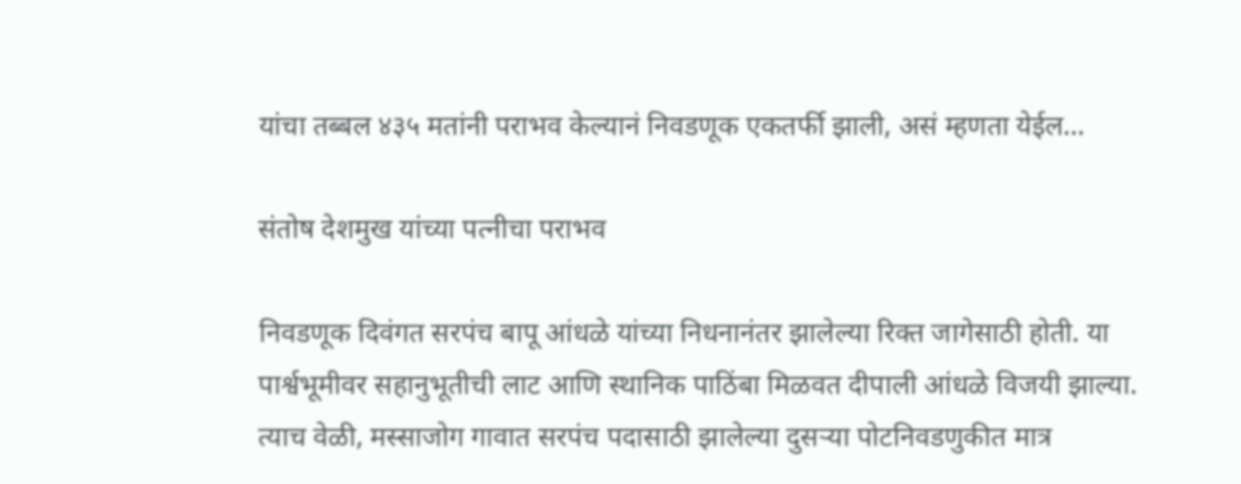यांचा तब्बल ४३५ मतांनी पराभव केल्यानं निवडणूक एकतर्फी झाली, असं म्हणता येईल…

संतोष देशमुख यांच्या पत्नीचा पराभव

निवडणूक दिवंगत सरपंच बापू आंधळे यांच्या निधनानंतर झालेल्या रिक्त जागेसाठी होती. या पार्श्वभूमीवर सहानुभूतीची लाट आणि स्थानिक पाठिंबा मिळवत दीपाली आंधळे विजयी झाल्या. त्याच वेळी, मस्साजोग गावात सरपंच पदासाठी झालेल्या दुसऱ्या पोटनिवडणुकीत मात्र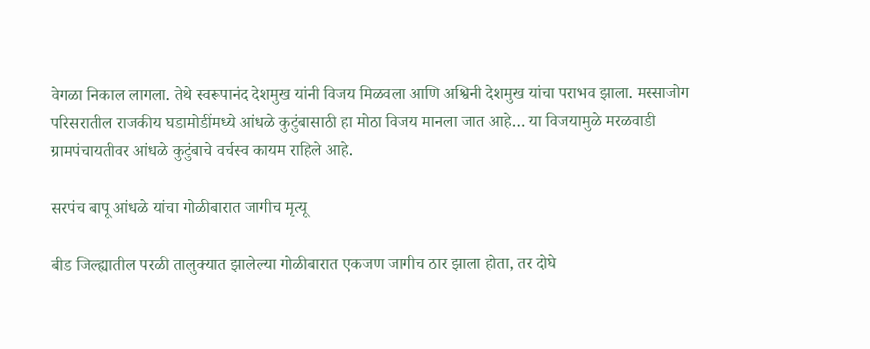वेगळा निकाल लागला. तेथे स्वरूपानंद देशमुख यांनी विजय मिळवला आणि अश्विनी देशमुख यांचा पराभव झाला. मस्साजोग परिसरातील राजकीय घडामोडींमध्ये आंधळे कुटुंबासाठी हा मोठा विजय मानला जात आहे… या विजयामुळे मरळवाडी ग्रामपंचायतीवर आंधळे कुटुंबाचे वर्चस्व कायम राहिले आहे.

सरपंच बापू आंधळे यांचा गोळीबारात जागीच मृत्यू

बीड जिल्ह्यातील परळी तालुक्यात झालेल्या गोळीबारात एकजण जागीच ठार झाला होता, तर दोघे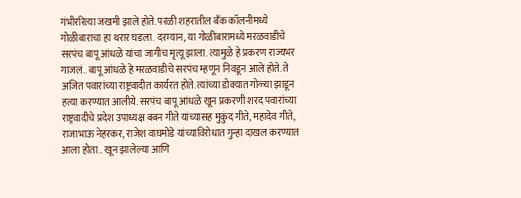गंभीररित्या जखमी झाले होते. परळी शहरातील बँक कॉलनीमध्ये गोळीबाराचा हा थरार घडला. दरम्यान, या गोळीबारामध्ये मरळवाडीचे सरपंच बापू आंधळे यांचा जागीच मृत्यू झाला. त्यामुळे हे प्रकरण राज्यभर गाजलं.. बापू आंधळे हे मरळवाडीचे सरपंच म्हणून निवडून आले होते. ते अजित पवारांच्या राष्ट्रवादीत कार्यरत होते. त्यांच्या डोक्यात गोळ्या झाडून हत्या करण्यात आलीये. सरपंच बापू आंधळे खून प्रकरणी शरद पवारांच्या राष्ट्रवादीचे प्रदेश उपाध्यक्ष बबन गीते यांच्यासह मुकुंद गीते, महादेव गीते, राजाभाऊ नेहरकर, राजेश वाघमोडे यांच्याविरोधात गुन्हा दाखल करण्यात आला होता.. खून झालेल्या आणि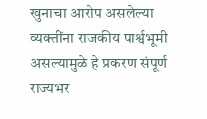खुनाचा आरोप असलेल्या व्यक्तींना राजकीय पार्श्वभूमी असल्यामुळे हे प्रकरण संपूर्ण राज्यभर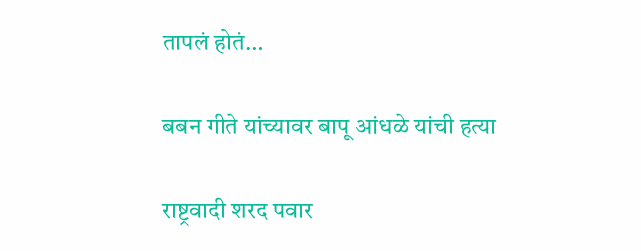तापलं होतं…

बबन गीते यांच्यावर बापू आंधळे यांची हत्या

राष्ट्रवादी शरद पवार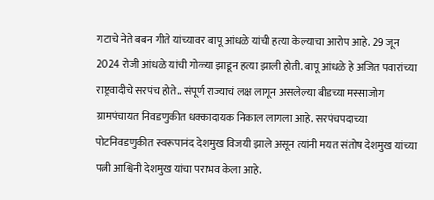गटाचे नेते बबन गीते यांच्यावर बापू आंधळे यांची हत्या केल्याचा आरोप आहे. 29 जून 2024 रोजी आंधळे यांची गोळ्या झाडून हत्या झाली होती. बापू आंधळे हे अजित पवारांच्या राष्ट्रवादीचे सरपंच होते.. संपूर्ण राज्याचं लक्ष लागून असलेल्या बीडच्या मस्साजोग ग्रामपंचायत निवडणुकीत धक्कादायक निकाल लागला आहे. सरपंचपदाच्या पोटनिवडणुकीत स्वरूपानंद देशमुख विजयी झाले असून त्यांनी मयत संतोष देशमुख यांच्या पत्नी आश्विनी देशमुख यांचा पराभव केला आहे.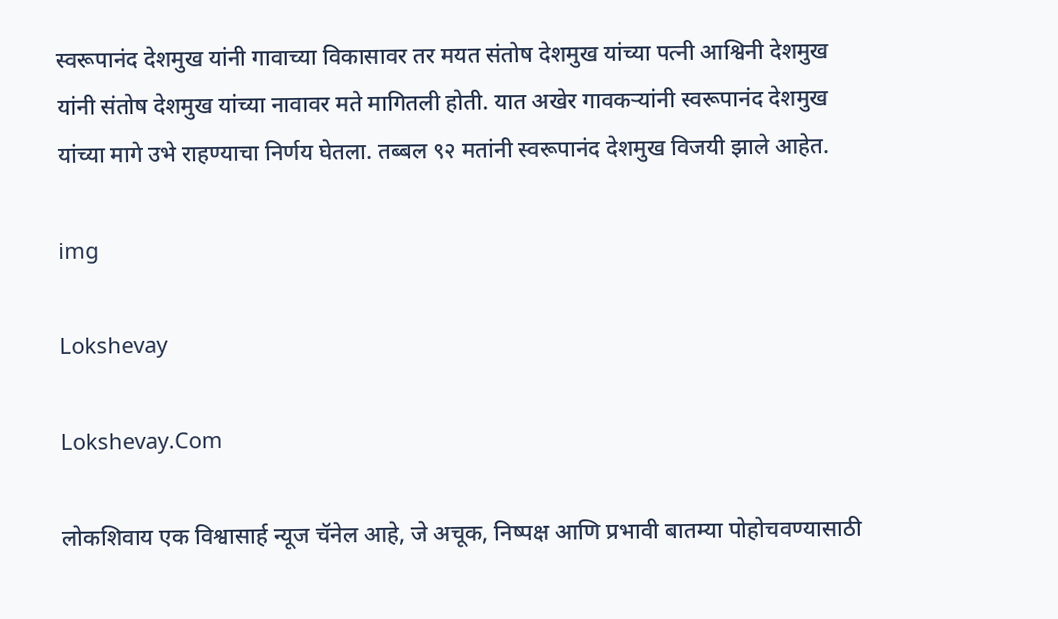स्वरूपानंद देशमुख यांनी गावाच्या विकासावर तर मयत संतोष देशमुख यांच्या पत्नी आश्विनी देशमुख यांनी संतोष देशमुख यांच्या नावावर मते मागितली होती. यात अखेर गावकऱ्यांनी स्वरूपानंद देशमुख यांच्या मागे उभे राहण्याचा निर्णय घेतला. तब्बल ९२ मतांनी स्वरूपानंद देशमुख विजयी झाले आहेत.

img

Lokshevay

Lokshevay.Com

लोकशिवाय एक विश्वासार्ह न्यूज चॅनेल आहे, जे अचूक, निष्पक्ष आणि प्रभावी बातम्या पोहोचवण्यासाठी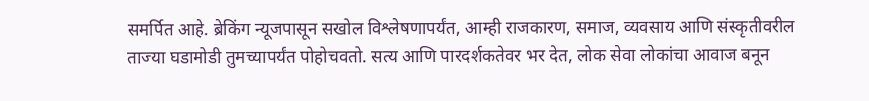समर्पित आहे. ब्रेकिंग न्यूजपासून सखोल विश्लेषणापर्यंत, आम्ही राजकारण, समाज, व्यवसाय आणि संस्कृतीवरील ताज्या घडामोडी तुमच्यापर्यंत पोहोचवतो. सत्य आणि पारदर्शकतेवर भर देत, लोक सेवा लोकांचा आवाज बनून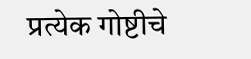प्रत्येक गोष्टीचे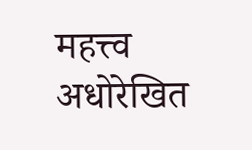महत्त्व अधोरेखित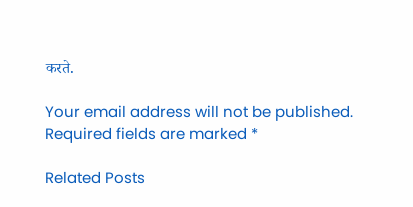करते.

Your email address will not be published. Required fields are marked *

Related Posts